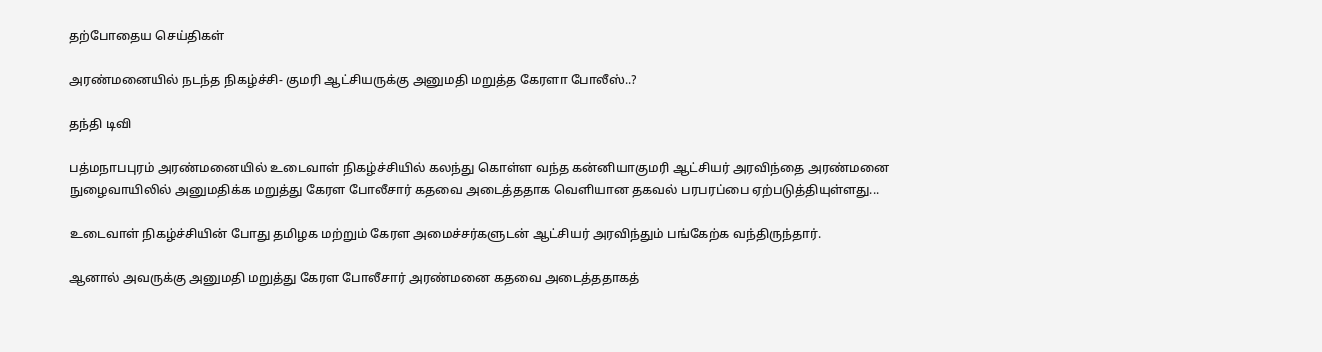தற்போதைய செய்திகள்

அரண்மனையில் நடந்த நிகழ்ச்சி- குமரி ஆட்சியருக்கு அனுமதி மறுத்த கேரளா போலீஸ்..?

தந்தி டிவி

பத்மநாபபுரம் அரண்மனையில் உடைவாள் நிகழ்ச்சியில் கலந்து கொள்ள வந்த கன்னியாகுமரி ஆட்சியர் அரவிந்தை அரண்மனை நுழைவாயிலில் அனுமதிக்க மறுத்து கேரள போலீசார் கதவை அடைத்ததாக வெளியான தகவல் பரபரப்பை ஏற்படுத்தியுள்ளது...

உடைவாள் நிகழ்ச்சியின் போது தமிழக மற்றும் கேரள அமைச்சர்களுடன் ஆட்சியர் அரவிந்தும் பங்கேற்க வந்திருந்தார்.

ஆனால் அவருக்கு அனுமதி மறுத்து கேரள போலீசார் அரண்மனை கதவை அடைத்ததாகத்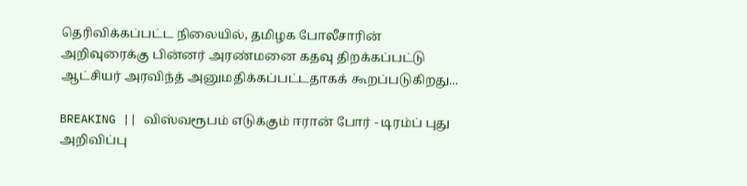தெரிவிக்கப்பட்ட நிலையில், தமிழக போலீசாரின் அறிவுரைக்கு பின்னர் அரண்மனை கதவு திறக்கப்பட்டு ஆட்சியர் அரவிந்த் அனுமதிக்கப்பட்டதாகக் கூறப்படுகிறது...

BREAKING || விஸ்வரூபம் எடுக்கும் ஈரான் போர் - டிரம்ப் புது அறிவிப்பு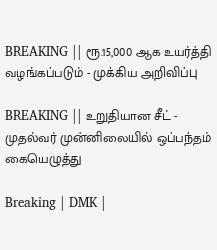BREAKING || ரூ.15,000 ஆக உயர்த்தி வழங்கப்படும் - முக்கிய அறிவிப்பு

BREAKING || உறுதியான சீட் - முதல்வர் முன்னிலையில் ஒப்பந்தம் கையெழுத்து

Breaking | DMK |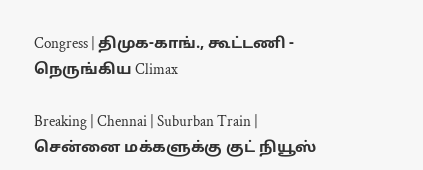Congress | திமுக-காங்., கூட்டணி - நெருங்கிய Climax

Breaking | Chennai | Suburban Train | சென்னை மக்களுக்கு குட் நியூஸ்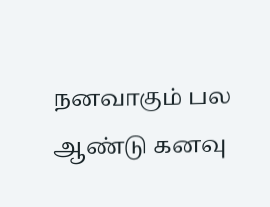நனவாகும் பல ஆண்டு கனவு